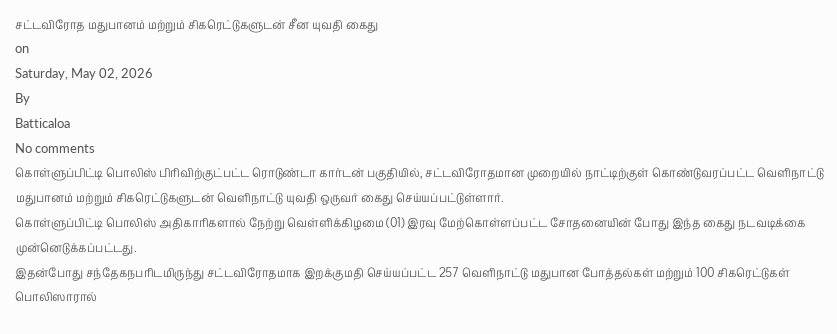சட்டவிரோத மதுபானம் மற்றும் சிகரெட்டுகளுடன் சீன யுவதி கைது
on
Saturday, May 02, 2026
By
Batticaloa
No comments
கொள்ளுப்பிட்டி பொலிஸ் பிரிவிற்குட்பட்ட ரொடுண்டா கார்டன் பகுதியில், சட்டவிரோதமான முறையில் நாட்டிற்குள் கொண்டுவரப்பட்ட வெளிநாட்டு மதுபானம் மற்றும் சிகரெட்டுகளுடன் வெளிநாட்டு யுவதி ஒருவர் கைது செய்யப்பட்டுள்ளார்.
கொள்ளுப்பிட்டி பொலிஸ் அதிகாரிகளால் நேற்று வெள்ளிக்கிழமை (01) இரவு மேற்கொள்ளப்பட்ட சோதனையின் போது இந்த கைது நடவடிக்கை முன்னெடுக்கப்பட்டது.
இதன்போது சந்தேகநபரிடமிருந்து சட்டவிரோதமாக இறக்குமதி செய்யப்பட்ட 257 வெளிநாட்டு மதுபான போத்தல்கள் மற்றும் 100 சிகரெட்டுகள் பொலிஸாரால்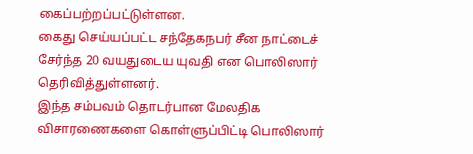கைப்பற்றப்பட்டுள்ளன.
கைது செய்யப்பட்ட சந்தேகநபர் சீன நாட்டைச் சேர்ந்த 20 வயதுடைய யுவதி என பொலிஸார் தெரிவித்துள்ளனர்.
இந்த சம்பவம் தொடர்பான மேலதிக விசாரணைகளை கொள்ளுப்பிட்டி பொலிஸார்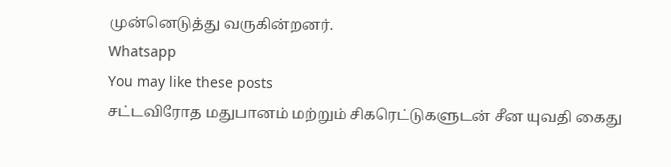முன்னெடுத்து வருகின்றனர்.
Whatsapp
You may like these posts
சட்டவிரோத மதுபானம் மற்றும் சிகரெட்டுகளுடன் சீன யுவதி கைது